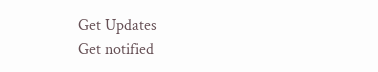Get Updates
Get notified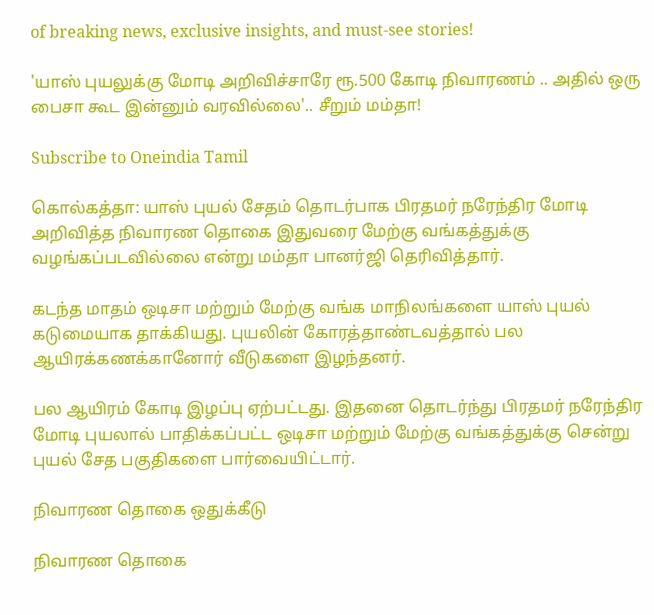of breaking news, exclusive insights, and must-see stories!

'யாஸ் புயலுக்கு மோடி அறிவிச்சாரே ரூ.500 கோடி நிவாரணம் .. அதில் ஒரு பைசா கூட இன்னும் வரவில்லை'.. சீறும் மம்தா!

Subscribe to Oneindia Tamil

கொல்கத்தா: யாஸ் புயல் சேதம் தொடர்பாக பிரதமர் நரேந்திர மோடி அறிவித்த நிவாரண தொகை இதுவரை மேற்கு வங்கத்துக்கு வழங்கப்படவில்லை என்று மம்தா பானர்ஜி தெரிவித்தார்.

கடந்த மாதம் ஒடிசா மற்றும் மேற்கு வங்க மாநிலங்களை யாஸ் புயல் கடுமையாக தாக்கியது. புயலின் கோரத்தாண்டவத்தால் பல ஆயிரக்கணக்கானோர் வீடுகளை இழந்தனர்.

பல ஆயிரம் கோடி இழப்பு ஏற்பட்டது. இதனை தொடர்ந்து பிரதமர் நரேந்திர மோடி புயலால் பாதிக்கப்பட்ட ஒடிசா மற்றும் மேற்கு வங்கத்துக்கு சென்று புயல் சேத பகுதிகளை பார்வையிட்டார்.

நிவாரண தொகை ஒதுக்கீடு

நிவாரண தொகை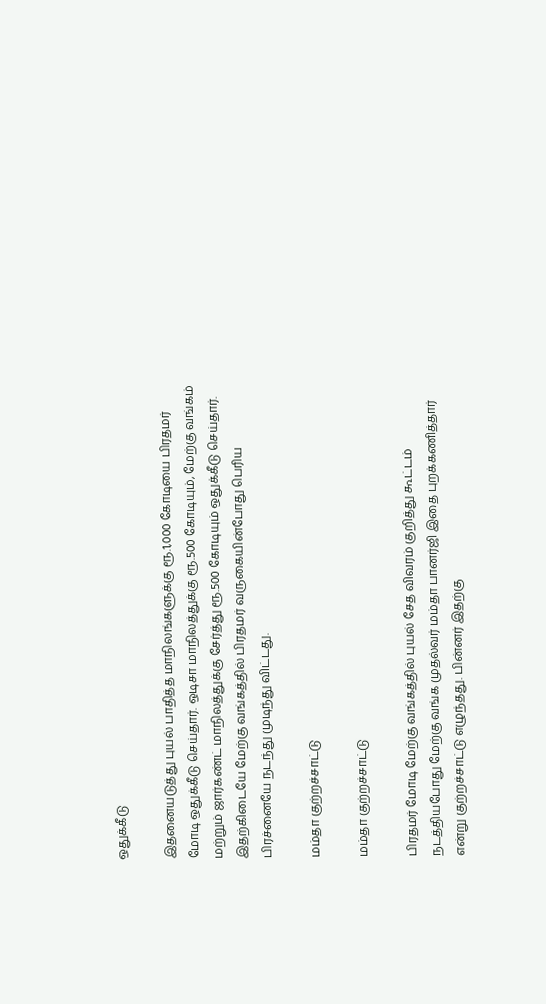ஒதுக்கீடு

இதனையடுத்து புயல் பாதித்த மாநிலங்களுக்கு ரூ.1,000 கோடியை பிரதமர் மோடி ஒதுக்கீடு செய்தார். ஒடிசா மாநிலத்துக்கு ரூ.500 கோடியும், மேற்கு வங்கம் மற்றும் ஜார்கண்ட் மாநிலத்துக்கு சேர்த்து ரூ.500 கோடியும் ஒதுக்கீடு செய்தார். இதற்கிடையே மேற்கு வங்கத்தில் பிரதமர் வருகையின்போது பெரிய பிரச்னையே நடந்து முடிந்து விட்டது.

மம்தா குற்றச்சாட்டு

மம்தா குற்றச்சாட்டு

பிரதமர் மோடி மேற்கு வங்கத்தில் புயல் சேத விவரம் குறித்து கூட்டம் நடத்தியபோது மேற்கு வங்க முதல்வர் மம்தா பானர்ஜி இதை புறக்கணித்தார் என்று குற்றச்சாட்டு எழுந்தது. பின்னர் இதற்கு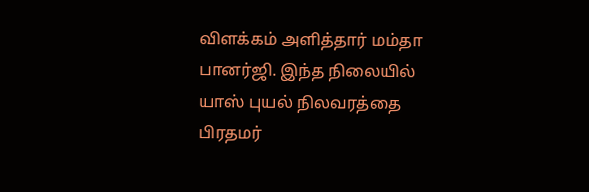விளக்கம் அளித்தார் மம்தா பானர்ஜி. இந்த நிலையில் யாஸ் புயல் நிலவரத்தை பிரதமர்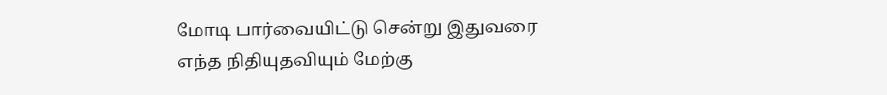மோடி பார்வையிட்டு சென்று இதுவரை எந்த நிதியுதவியும் மேற்கு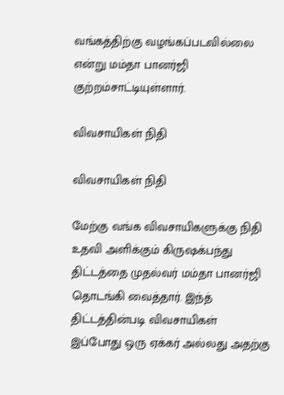வங்கத்திற்கு வழங்கப்படவில்லை என்று மம்தா பானர்ஜி குற்றம்சாட்டியுள்ளார்.

விவசாயிகள் நிதி

விவசாயிகள் நிதி

மேற்கு வங்க விவசாயிகளுக்கு நிதி உதவி அளிக்கும் கிருஷக்பந்து திட்டத்தை முதல்வர் மம்தா பானர்ஜி தொடங்கி வைத்தார். இந்த் திட்டத்தின்படி விவசாயிகள் இப்போது ஒரு ஏக்கர் அல்லது அதற்கு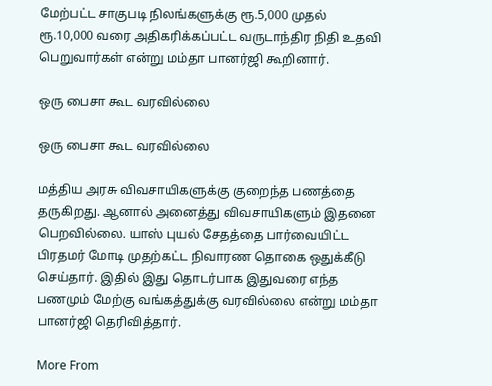மேற்பட்ட சாகுபடி நிலங்களுக்கு ரூ.5,000 முதல் ரூ.10,000 வரை அதிகரிக்கப்பட்ட வருடாந்திர நிதி உதவி பெறுவார்கள் என்று மம்தா பானர்ஜி கூறினார்.

ஒரு பைசா கூட வரவில்லை

ஒரு பைசா கூட வரவில்லை

மத்திய அரசு விவசாயிகளுக்கு குறைந்த பணத்தை தருகிறது. ஆனால் அனைத்து விவசாயிகளும் இதனை பெறவில்லை. யாஸ் புயல் சேதத்தை பார்வையிட்ட பிரதமர் மோடி முதற்கட்ட நிவாரண தொகை ஒதுக்கீடு செய்தார். இதில் இது தொடர்பாக இதுவரை எந்த பணமும் மேற்கு வங்கத்துக்கு வரவில்லை என்று மம்தா பானர்ஜி தெரிவித்தார்.

More From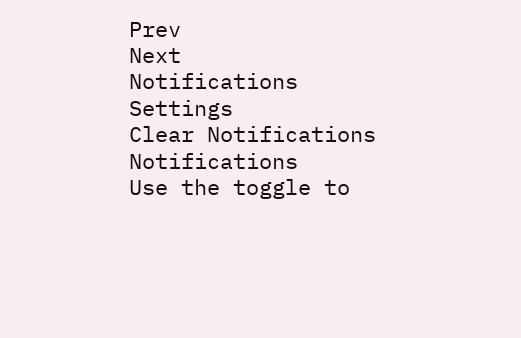Prev
Next
Notifications
Settings
Clear Notifications
Notifications
Use the toggle to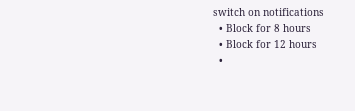switch on notifications
  • Block for 8 hours
  • Block for 12 hours
  •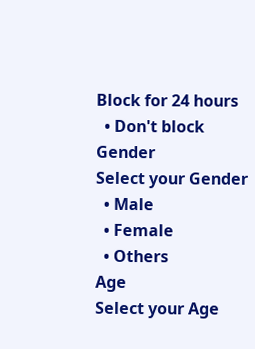Block for 24 hours
  • Don't block
Gender
Select your Gender
  • Male
  • Female
  • Others
Age
Select your Age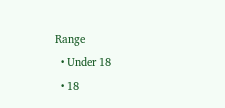Range
  • Under 18
  • 18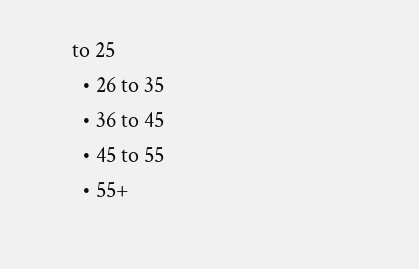to 25
  • 26 to 35
  • 36 to 45
  • 45 to 55
  • 55+